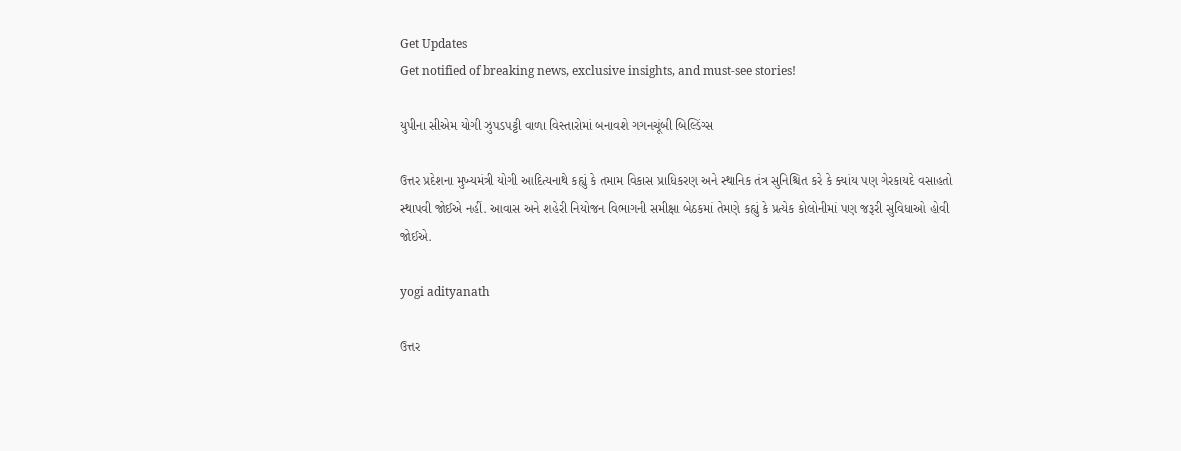Get Updates
Get notified of breaking news, exclusive insights, and must-see stories!

યુપીના સીએમ યોગી ઝુપડપટ્ટી વાળા વિસ્તારોમાં બનાવશે ગગનચૂંબી બિલ્ડિંગ્સ

ઉત્તર પ્રદેશના મુખ્યમંત્રી યોગી આદિત્યનાથે કહ્યું કે તમામ વિકાસ પ્રાધિકરણ અને સ્થાનિક તંત્ર સુનિશ્ચિત કરે કે ક્યાંય પણ ગેરકાયદે વસાહતો સ્થાપવી જોઈએ નહીં. આવાસ અને શહેરી નિયોજન વિભાગની સમીક્ષા બેઠકમાં તેમણે કહ્યું કે પ્રત્યેક કોલોનીમાં પણ જરૂરી સુવિધાઓ હોવી જોઈએ.

yogi adityanath

ઉત્તર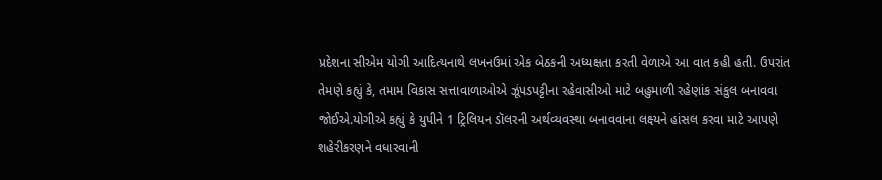પ્રદેશના સીએમ યોગી આદિત્યનાથે લખનઉમાં એક બેઠકની અધ્યક્ષતા કરતી વેળાએ આ વાત કહી હતી. ઉપરાંત તેમણે કહ્યું કે, તમામ વિકાસ સત્તાવાળાઓએ ઝૂંપડપટ્ટીના રહેવાસીઓ માટે બહુમાળી રહેણાંક સંકુલ બનાવવા જોઈએ.યોગીએ કહ્યું કે યુપીને 1 ટ્રિલિયન ડૉલરની અર્થવ્યવસ્થા બનાવવાના લક્ષ્યને હાંસલ કરવા માટે આપણે શહેરીકરણને વધારવાની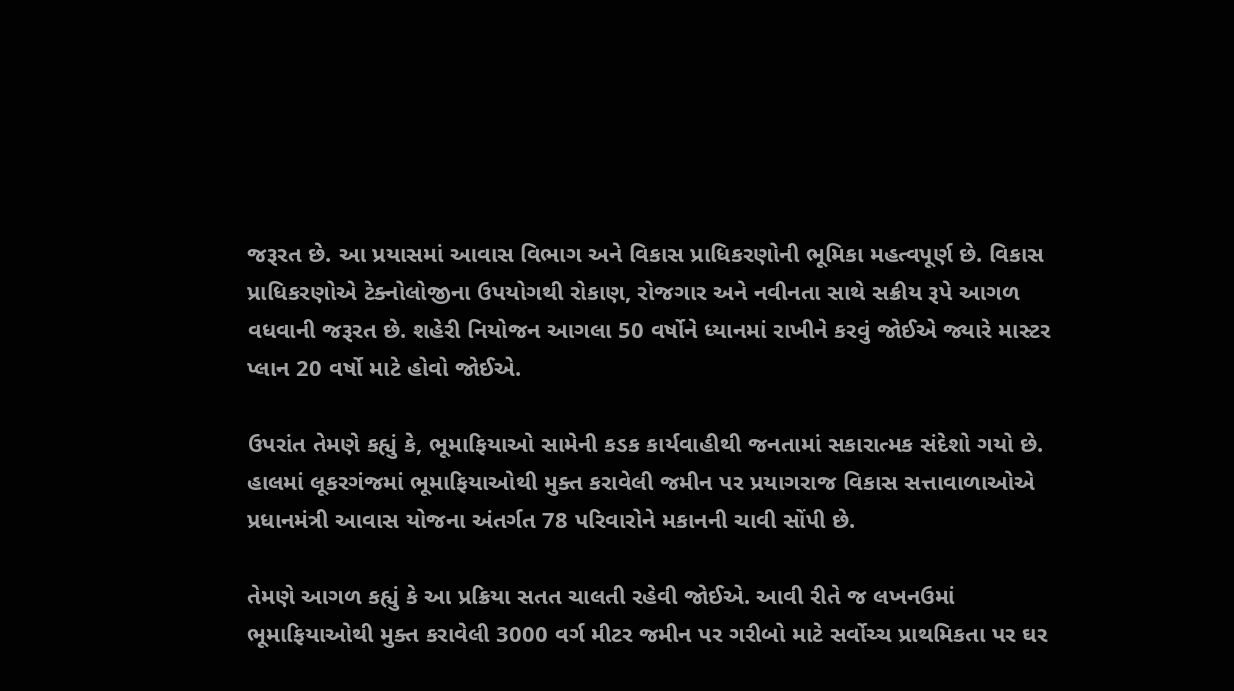જરૂરત છે. આ પ્રયાસમાં આવાસ વિભાગ અને વિકાસ પ્રાધિકરણોની ભૂમિકા મહત્વપૂર્ણ છે. વિકાસ પ્રાધિકરણોએ ટેક્નોલોજીના ઉપયોગથી રોકાણ, રોજગાર અને નવીનતા સાથે સક્રીય રૂપે આગળ વધવાની જરૂરત છે. શહેરી નિયોજન આગલા 50 વર્ષોને ધ્યાનમાં રાખીને કરવું જોઈએ જ્યારે માસ્ટર પ્લાન 20 વર્ષો માટે હોવો જોઈએ.

ઉપરાંત તેમણે કહ્યું કે, ભૂમાફિયાઓ સામેની કડક કાર્યવાહીથી જનતામાં સકારાત્મક સંદેશો ગયો છે. હાલમાં લૂકરગંજમાં ભૂમાફિયાઓથી મુક્ત કરાવેલી જમીન પર પ્રયાગરાજ વિકાસ સત્તાવાળાઓએ પ્રધાનમંત્રી આવાસ યોજના અંતર્ગત 78 પરિવારોને મકાનની ચાવી સોંપી છે.

તેમણે આગળ કહ્યું કે આ પ્રક્રિયા સતત ચાલતી રહેવી જોઈએ. આવી રીતે જ લખનઉમાં ભૂમાફિયાઓથી મુક્ત કરાવેલી 3000 વર્ગ મીટર જમીન પર ગરીબો માટે સર્વોચ્ચ પ્રાથમિકતા પર ઘર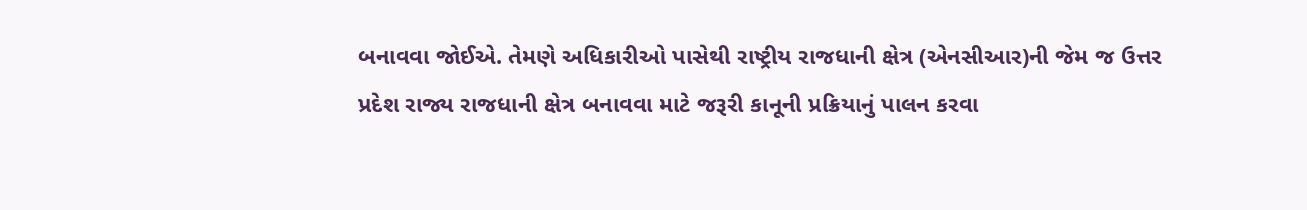બનાવવા જોઈએ. તેમણે અધિકારીઓ પાસેથી રાષ્ટ્રીય રાજધાની ક્ષેત્ર (એનસીઆર)ની જેમ જ ઉત્તર પ્રદેશ રાજ્ય રાજધાની ક્ષેત્ર બનાવવા માટે જરૂરી કાનૂની પ્રક્રિયાનું પાલન કરવા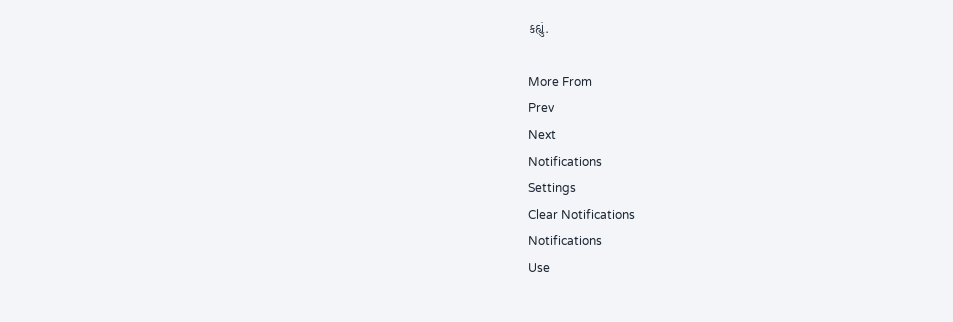કહ્યું.

More From
Prev
Next
Notifications
Settings
Clear Notifications
Notifications
Use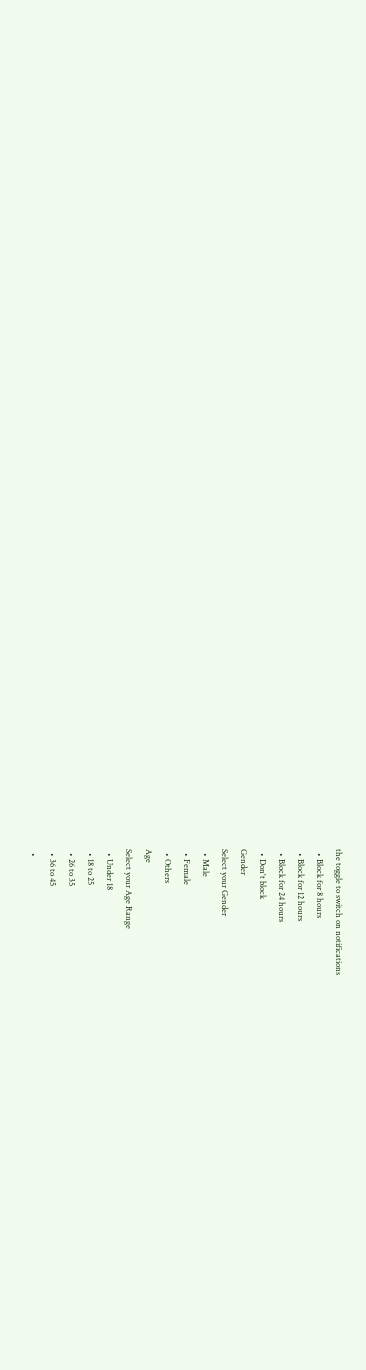the toggle to switch on notifications
  • Block for 8 hours
  • Block for 12 hours
  • Block for 24 hours
  • Don't block
Gender
Select your Gender
  • Male
  • Female
  • Others
Age
Select your Age Range
  • Under 18
  • 18 to 25
  • 26 to 35
  • 36 to 45
  •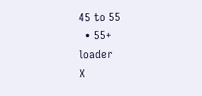45 to 55
  • 55+
loader
X